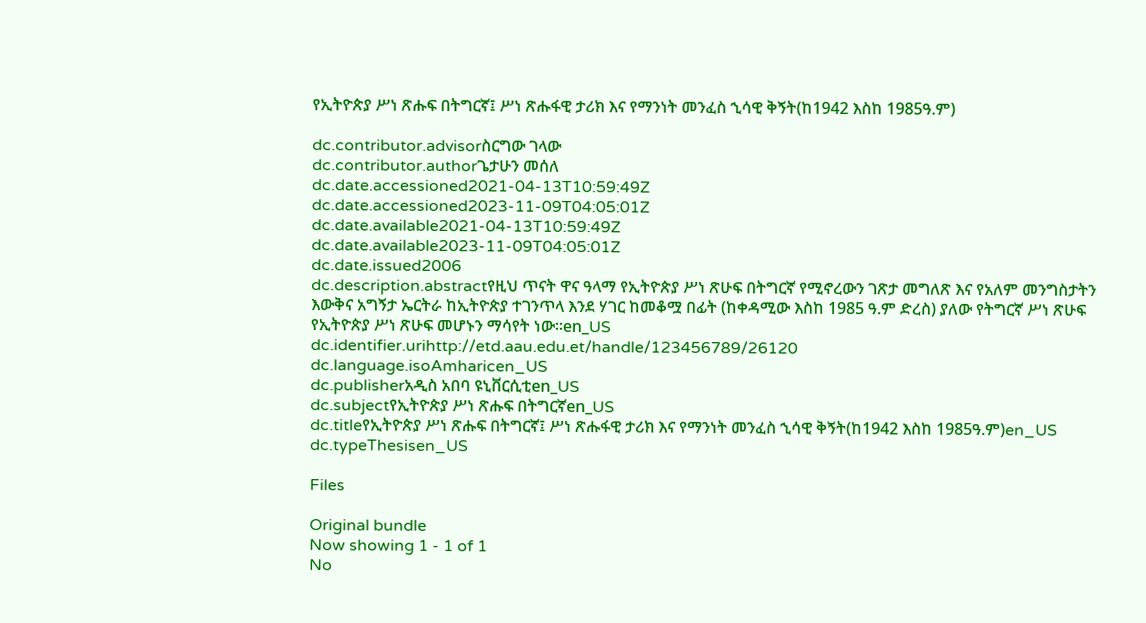የኢትዮጵያ ሥነ ጽሑፍ በትግርኛ፤ ሥነ ጽሑፋዊ ታሪክ እና የማንነት መንፈስ ኂሳዊ ቅኝት(ከ1942 እስከ 1985ዓ.ም)

dc.contributor.advisorስርግው ገላው
dc.contributor.authorጌታሁን መሰለ
dc.date.accessioned2021-04-13T10:59:49Z
dc.date.accessioned2023-11-09T04:05:01Z
dc.date.available2021-04-13T10:59:49Z
dc.date.available2023-11-09T04:05:01Z
dc.date.issued2006
dc.description.abstractየዚህ ጥናት ዋና ዓላማ የኢትዮጵያ ሥነ ጽሁፍ በትግርኛ የሚኖረውን ገጽታ መግለጽ እና የአለም መንግስታትን እውቅና አግኝታ ኤርትራ ከኢትዮጵያ ተገንጥላ እንደ ሃገር ከመቆሟ በፊት (ከቀዳሚው እስከ 1985 ዓ.ም ድረስ) ያለው የትግርኛ ሥነ ጽሁፍ የኢትዮጵያ ሥነ ጽሁፍ መሆኑን ማሳየት ነው፡፡en_US
dc.identifier.urihttp://etd.aau.edu.et/handle/123456789/26120
dc.language.isoAmharicen_US
dc.publisherአዲስ አበባ ዩኒቨርሲቲen_US
dc.subjectየኢትዮጵያ ሥነ ጽሑፍ በትግርኛen_US
dc.titleየኢትዮጵያ ሥነ ጽሑፍ በትግርኛ፤ ሥነ ጽሑፋዊ ታሪክ እና የማንነት መንፈስ ኂሳዊ ቅኝት(ከ1942 እስከ 1985ዓ.ም)en_US
dc.typeThesisen_US

Files

Original bundle
Now showing 1 - 1 of 1
No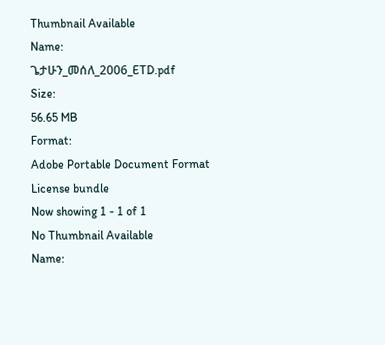Thumbnail Available
Name:
ጌታሁን_መሰለ_2006_ETD.pdf
Size:
56.65 MB
Format:
Adobe Portable Document Format
License bundle
Now showing 1 - 1 of 1
No Thumbnail Available
Name: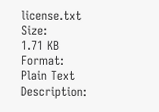license.txt
Size:
1.71 KB
Format:
Plain Text
Description: